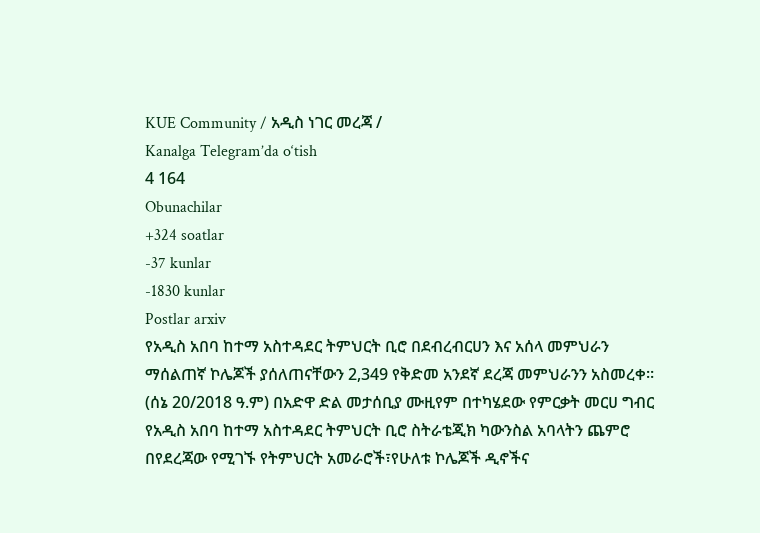KUE Community / አዲስ ነገር መረጃ /
Kanalga Telegram’da o‘tish
4 164
Obunachilar
+324 soatlar
-37 kunlar
-1830 kunlar
Postlar arxiv
የአዲስ አበባ ከተማ አስተዳደር ትምህርት ቢሮ በደብረብርሀን እና አሰላ መምህራን ማሰልጠኛ ኮሌጆች ያሰለጠናቸውን 2,349 የቅድመ አንደኛ ደረጃ መምህራንን አስመረቀ።
(ሰኔ 20/2018 ዓ.ም) በአድዋ ድል መታሰቢያ ሙዚየም በተካሄደው የምርቃት መርሀ ግብር የአዲስ አበባ ከተማ አስተዳደር ትምህርት ቢሮ ስትራቴጂክ ካውንስል አባላትን ጨምሮ በየደረጃው የሚገኙ የትምህርት አመራሮች፣የሁለቱ ኮሌጆች ዲኖችና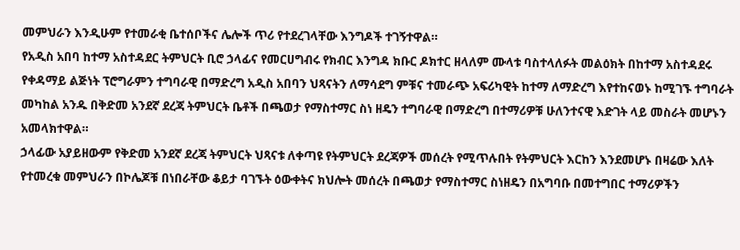መምህራን እንዲሁም የተመራቂ ቤተሰቦችና ሌሎች ጥሪ የተደረገላቸው እንግዶች ተገኝተዋል።
የአዲስ አበባ ከተማ አስተዳደር ትምህርት ቢሮ ኃላፊና የመርሀግብሩ የክብር እንግዳ ክቡር ዶክተር ዘላለም ሙላቱ ባስተላለፉት መልዕክት በከተማ አስተዳደሩ የቀዳማይ ልጅነት ፕሮግራምን ተግባራዊ በማድረግ አዲስ አበባን ህጻናትን ለማሳደግ ምቹና ተመራጭ አፍሪካዊት ከተማ ለማድረግ እየተከናወኑ ከሚገኙ ተግባራት መካከል አንዱ በቅድመ አንደኛ ደረጃ ትምህርት ቤቶች በጫወታ የማስተማር ስነ ዘዴን ተግባራዊ በማድረግ በተማሪዎቹ ሁለንተናዊ እድገት ላይ መስራት መሆኑን አመላክተዋል።
ኃላፊው አያይዘውም የቅድመ አንደኛ ደረጃ ትምህርት ህጻናቱ ለቀጣዩ የትምህርት ደረጃዎች መሰረት የሚጥሉበት የትምህርት እርከን እንደመሆኑ በዛሬው እለት የተመረቁ መምህራን በኮሌጆቹ በነበራቸው ቆይታ ባገኙት ዕውቀትና ክህሎት መሰረት በጫወታ የማስተማር ስነዘዴን በአግባቡ በመተግበር ተማሪዎችን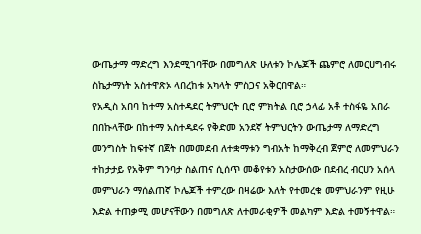ውጤታማ ማድረግ እንደሚገባቸው በመግለጽ ሁለቱን ኮሌጆች ጨምሮ ለመርሀግብሩ ስኬታማነት አስተዋጽኦ ላበረከቱ አካላት ምስጋና አቅርበዋል።
የአዲስ አበባ ከተማ አስተዳደር ትምህርት ቢሮ ምክትል ቢሮ ኃላፊ አቶ ተስፋዬ አበራ በበኩላቸው በከተማ አስተዳደሩ የቅድመ አንደኛ ትምህርትን ውጤታማ ለማድረግ መንግስት ከፍተኛ በጀት በመመደብ ለተቋማቱን ግብአት ከማቅረብ ጀምሮ ለመምህራን ተከታታይ የአቅም ግንባታ ስልጠና ሲሰጥ መቆየቱን አስታውሰው በደብረ ብርሀን አሰላ መምህራን ማሰልጠኛ ኮሌጆች ተምረው በዛሬው እለት የተመረቁ መምህራንም የዚሁ እድል ተጠቃሚ መሆናቸውን በመግለጽ ለተመራቂዎች መልካም እድል ተመኝተዋል።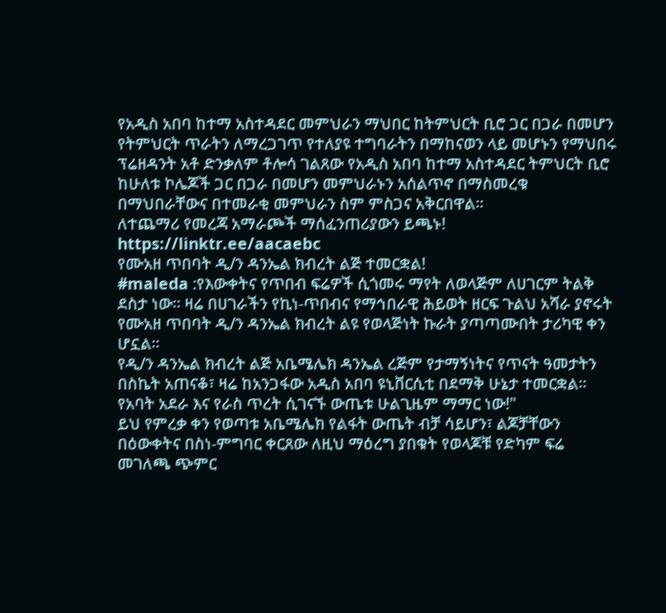የአዲስ አበባ ከተማ አስተዳደር መምህራን ማህበር ከትምህርት ቢሮ ጋር በጋራ በመሆን የትምህርት ጥራትን ለማረጋገጥ የተለያዩ ተግባራትን በማከናወን ላይ መሆኑን የማህበሩ ፕሬዘዳንት አቶ ድንቃለም ቶሎሳ ገልጸው የአዲስ አበባ ከተማ አስተዳደር ትምህርት ቢሮ ከሁለቱ ኮሌጆች ጋር በጋራ በመሆን መምህራኑን አሰልጥኖ በማስመረቁ በማህበራቸውና በተመራቂ መምህራን ስም ምስጋና አቅርበዋል።
ለተጨማሪ የመረጃ አማራጮች ማሰፈንጠሪያውን ይጫኑ!
https://linktr.ee/aacaebc
የሙአዘ ጥበባት ዲ/ን ዳንኤል ክብረት ልጅ ተመርቋል!
#maleda :የእውቀትና የጥበብ ፍሬዎች ሲጎመሩ ማየት ለወላጅም ለሀገርም ትልቅ ደስታ ነው። ዛሬ በሀገራችን የኪነ-ጥበብና የማኅበራዊ ሕይወት ዘርፍ ጉልህ አሻራ ያኖሩት የሙአዘ ጥበባት ዲ/ን ዳንኤል ክብረት ልዩ የወላጅነት ኩራት ያጣጣሙበት ታሪካዊ ቀን ሆኗል።
የዲ/ን ዳንኤል ክብረት ልጅ አቤሜሌክ ዳንኤል ረጅም የታማኝነትና የጥናት ዓመታትን በስኬት አጠናቆ፣ ዛሬ ከአንጋፋው አዲስ አበባ ዩኒቨርሲቲ በደማቅ ሁኔታ ተመርቋል።
የአባት አደራ እና የራስ ጥረት ሲገናኙ ውጤቱ ሁልጊዜም ማማር ነው!"
ይህ የምረቃ ቀን የወጣቱ አቤሜሌክ የልፋት ውጤት ብቻ ሳይሆን፣ ልጆቻቸውን በዕውቀትና በስነ-ምግባር ቀርጸው ለዚህ ማዕረግ ያበቁት የወላጆቹ የድካም ፍሬ መገለጫ ጭምር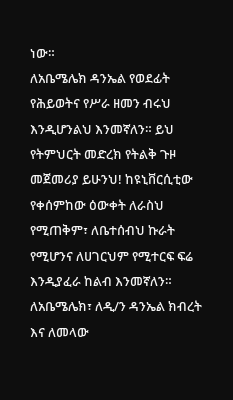ነው።
ለአቤሜሌክ ዳንኤል የወደፊት የሕይወትና የሥራ ዘመን ብሩህ እንዲሆንልህ እንመኛለን። ይህ የትምህርት መድረክ የትልቅ ጉዞ መጀመሪያ ይሁንህ! ከዩኒቨርሲቲው የቀሰምከው ዕውቀት ለራስህ የሚጠቅም፣ ለቤተሰብህ ኩራት የሚሆንና ለሀገርህም የሚተርፍ ፍሬ እንዲያፈራ ከልብ እንመኛለን።
ለአቤሜሌክ፣ ለዲ/ን ዳንኤል ክብረት እና ለመላው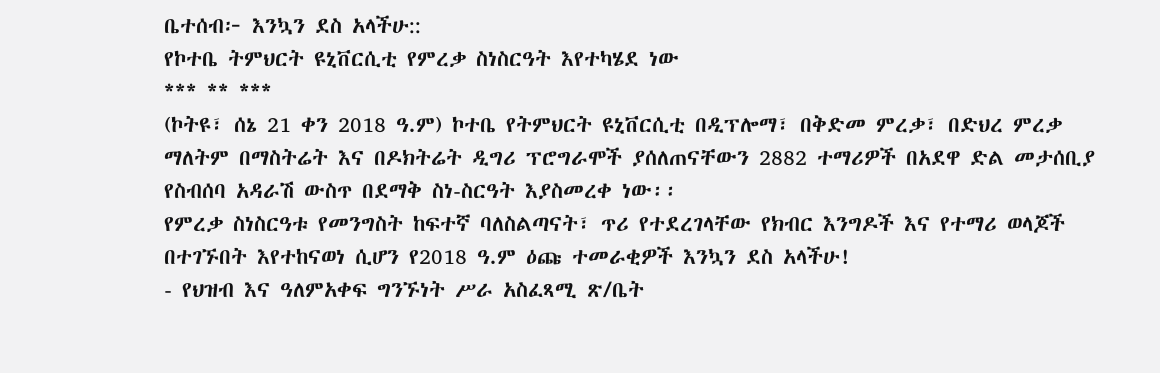ቤተሰብ፦ እንኳን ደስ አላችሁ::
የኮተቤ ትምህርት ዩኒቨርሲቲ የምረቃ ስነስርዓት እየተካሄደ ነው
*** ** ***
(ኮትዩ፣ ሰኔ 21 ቀን 2018 ዓ.ም) ኮተቤ የትምህርት ዩኒቨርሲቲ በዲፕሎማ፣ በቅድመ ምረቃ፣ በድህረ ምረቃ ማለትም በማስትሬት እና በዶክትሬት ዲግሪ ፕሮግራሞች ያሰለጠናቸውን 2882 ተማሪዎች በአደዋ ድል መታሰቢያ የስብሰባ አዳራሽ ውስጥ በደማቅ ስነ-ስርዓት እያስመረቀ ነው፡፡
የምረቃ ስነስርዓቱ የመንግስት ከፍተኛ ባለስልጣናት፣ ጥሪ የተደረገላቸው የክብር እንግዶች እና የተማሪ ወላጆች በተገኙበት እየተከናወነ ሲሆን የ2018 ዓ.ም ዕጩ ተመራቂዎች እንኳን ደስ አላችሁ!
- የህዝብ እና ዓለምአቀፍ ግንኙነት ሥራ አስፈጻሚ ጽ/ቤት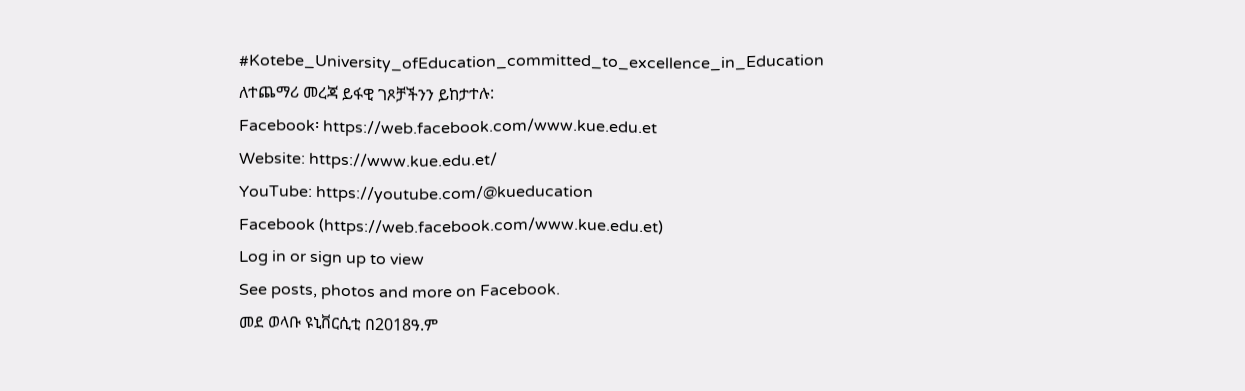#Kotebe_University_ofEducation_committed_to_excellence_in_Education
ለተጨማሪ መረጃ ይፋዊ ገጾቻችንን ይከታተሉ:
Facebook፡ https://web.facebook.com/www.kue.edu.et
Website: https://www.kue.edu.et/
YouTube: https://youtube.com/@kueducation
Facebook (https://web.facebook.com/www.kue.edu.et)
Log in or sign up to view
See posts, photos and more on Facebook.
መደ ወላቡ ዩኒቨርሲቲ በ2018ዓ.ም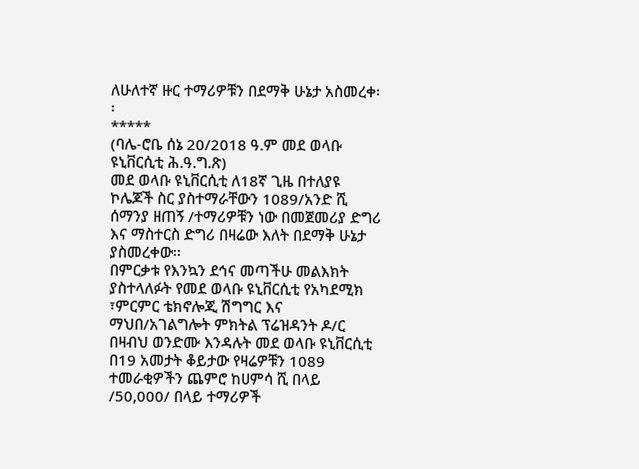ለሁለተኛ ዙር ተማሪዎቹን በደማቅ ሁኔታ አስመረቀ፡፡
*****
(ባሌ-ሮቤ ሰኔ 20/2018 ዓ.ም መደ ወላቡ ዩኒቨርሲቲ ሕ.ዓ.ግ.ጽ)
መደ ወላቡ ዩኒቨርሲቲ ለ18ኛ ጊዜ በተለያዩ ኮሌጆች ስር ያስተማራቸውን 1089/አንድ ሺ ሰማንያ ዘጠኝ /ተማሪዎቹን ነው በመጀመሪያ ድግሪ እና ማስተርስ ድግሪ በዛሬው እለት በደማቅ ሁኔታ ያስመረቀው፡፡
በምርቃቱ የእንኳን ደኅና መጣችሁ መልእክት ያስተላለፉት የመደ ወላቡ ዩኒቨርሲቲ የአካደሚክ ፣ምርምር ቴክኖሎጂ ሽግግር እና ማህበ/አገልግሎት ምክትል ፕሬዝዳንት ዶ/ር በዛብህ ወንድሙ እንዳሉት መደ ወላቡ ዩኒቨርሲቲ በ19 አመታት ቆይታው የዛሬዎቹን 1089 ተመራቂዎችን ጨምሮ ከሀምሳ ሺ በላይ /50,000/ በላይ ተማሪዎች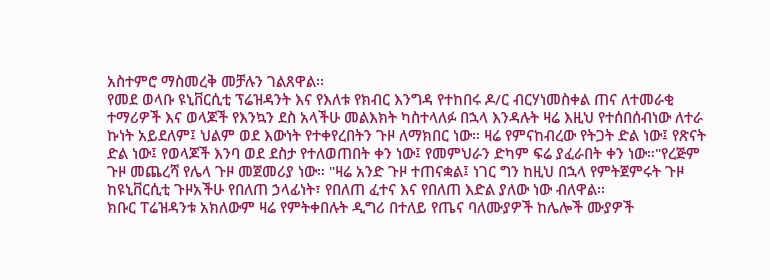አስተምሮ ማስመረቅ መቻሉን ገልጸዋል፡፡
የመደ ወላቡ ዩኒቨርሲቲ ፕሬዝዳንት እና የእለቱ የክብር እንግዳ የተከበሩ ዶ/ር ብርሃነመስቀል ጠና ለተመራቂ ተማሪዎች እና ወላጆች የእንኳን ደስ አላችሁ መልእክት ካስተላለፉ በኋላ እንዳሉት ዛሬ እዚህ የተሰበሰብነው ለተራ ኩነት አይደለም፤ ህልም ወደ እውነት የተቀየረበትን ጉዞ ለማክበር ነው። ዛሬ የምናከብረው የትጋት ድል ነው፤ የጽናት ድል ነው፤ የወላጆች እንባ ወደ ደስታ የተለወጠበት ቀን ነው፤ የመምህራን ድካም ፍሬ ያፈራበት ቀን ነው።"የረጅም ጉዞ መጨረሻ የሌላ ጉዞ መጀመሪያ ነው። "ዛሬ አንድ ጉዞ ተጠናቋል፤ ነገር ግን ከዚህ በኋላ የምትጀምሩት ጉዞ ከዩኒቨርሲቲ ጉዞአችሁ የበለጠ ኃላፊነት፣ የበለጠ ፈተና እና የበለጠ እድል ያለው ነው ብለዋል፡፡
ክቡር ፐሬዝዳንቱ አክለውም ዛሬ የምትቀበሉት ዲግሪ በተለይ የጤና ባለሙያዎች ከሌሎች ሙያዎች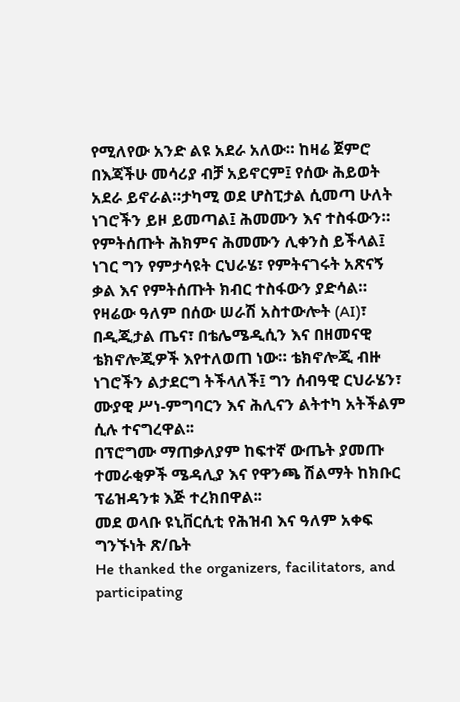የሚለየው አንድ ልዩ አደራ አለው። ከዛሬ ጀምሮ በእጃችሁ መሳሪያ ብቻ አይኖርም፤ የሰው ሕይወት አደራ ይኖራል።ታካሚ ወደ ሆስፒታል ሲመጣ ሁለት ነገሮችን ይዞ ይመጣል፤ ሕመሙን እና ተስፋውን። የምትሰጡት ሕክምና ሕመሙን ሊቀንስ ይችላል፤ ነገር ግን የምታሳዩት ርህራሄ፣ የምትናገሩት አጽናኝ ቃል እና የምትሰጡት ክብር ተስፋውን ያድሳል። የዛሬው ዓለም በሰው ሠራሽ አስተውሎት (AI)፣ በዲጂታል ጤና፣ በቴሌሜዲሲን እና በዘመናዊ ቴክኖሎጂዎች እየተለወጠ ነው። ቴክኖሎጂ ብዙ ነገሮችን ልታደርግ ትችላለች፤ ግን ሰብዓዊ ርህራሄን፣ ሙያዊ ሥነ-ምግባርን እና ሕሊናን ልትተካ አትችልም ሲሉ ተናግረዋል፡፡
በፕሮግሙ ማጠቃለያም ከፍተኛ ውጤት ያመጡ ተመራቂዎች ሜዳሊያ እና የዋንጫ ሽልማት ከክቡር ፕሬዝዳንቱ እጅ ተረክበዋል፡፡
መደ ወላቡ ዩኒቨርሲቲ የሕዝብ እና ዓለም አቀፍ ግንኙነት ጽ/ቤት
He thanked the organizers, facilitators, and participating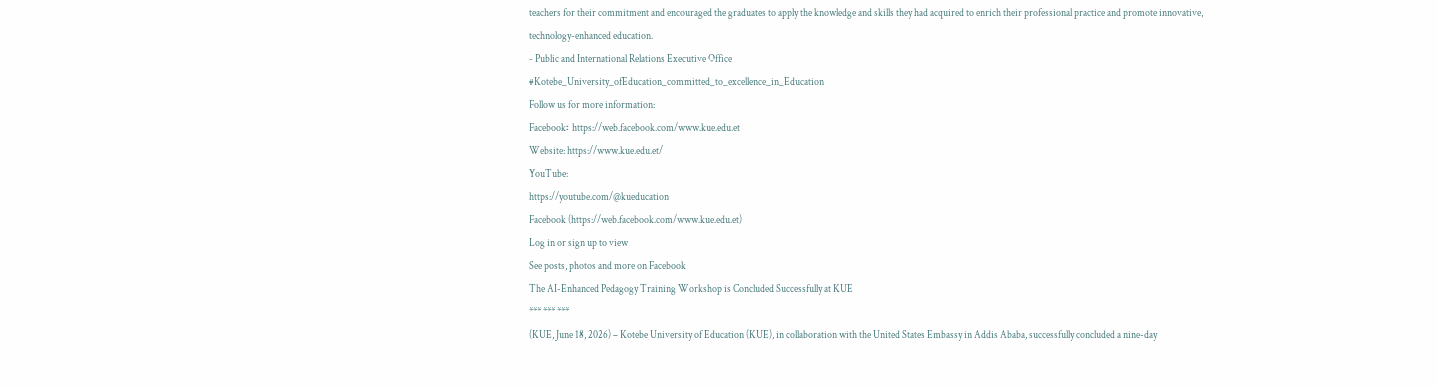teachers for their commitment and encouraged the graduates to apply the knowledge and skills they had acquired to enrich their professional practice and promote innovative, technology-enhanced education.
- Public and International Relations Executive Office
#Kotebe_University_ofEducation_committed_to_excellence_in_Education
Follow us for more information:
Facebook፡ https://web.facebook.com/www.kue.edu.et
Website: https://www.kue.edu.et/
YouTube:
https://youtube.com/@kueducation
Facebook (https://web.facebook.com/www.kue.edu.et)
Log in or sign up to view
See posts, photos and more on Facebook
The AI-Enhanced Pedagogy Training Workshop is Concluded Successfully at KUE
*** *** ***
(KUE, June 18, 2026) – Kotebe University of Education (KUE), in collaboration with the United States Embassy in Addis Ababa, successfully concluded a nine-day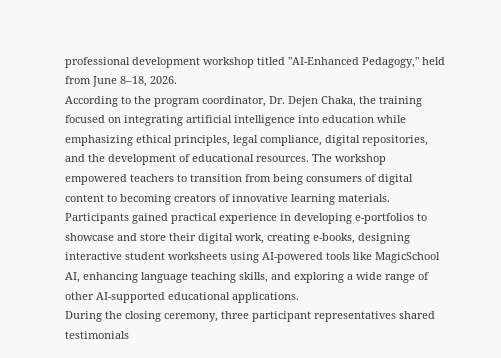professional development workshop titled "AI-Enhanced Pedagogy," held from June 8–18, 2026.
According to the program coordinator, Dr. Dejen Chaka, the training focused on integrating artificial intelligence into education while emphasizing ethical principles, legal compliance, digital repositories, and the development of educational resources. The workshop empowered teachers to transition from being consumers of digital content to becoming creators of innovative learning materials. Participants gained practical experience in developing e-portfolios to showcase and store their digital work, creating e-books, designing interactive student worksheets using AI-powered tools like MagicSchool AI, enhancing language teaching skills, and exploring a wide range of other AI-supported educational applications.
During the closing ceremony, three participant representatives shared testimonials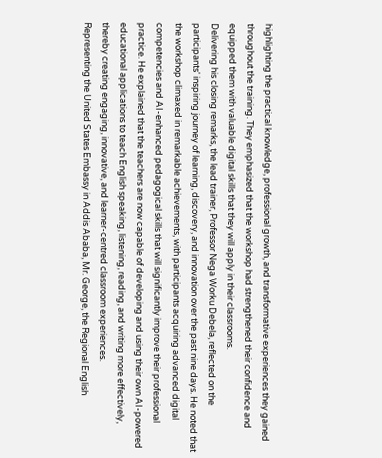highlighting the practical knowledge, professional growth, and transformative experiences they gained throughout the training. They emphasized that the workshop had strengthened their confidence and equipped them with valuable digital skills that they will apply in their classrooms.
Delivering his closing remarks, the lead trainer, Professor Nega Worku Debela, reflected on the participants' inspiring journey of learning, discovery, and innovation over the past nine days. He noted that the workshop climaxed in remarkable achievements, with participants acquiring advanced digital competencies and AI-enhanced pedagogical skills that will significantly improve their professional practice. He explained that the teachers are now capable of developing and using their own AI-powered educational applications to teach English speaking, listening, reading, and writing more effectively, thereby creating engaging, innovative, and learner-centred classroom experiences.
Representing the United States Embassy in Addis Ababa, Mr. George, the Regional English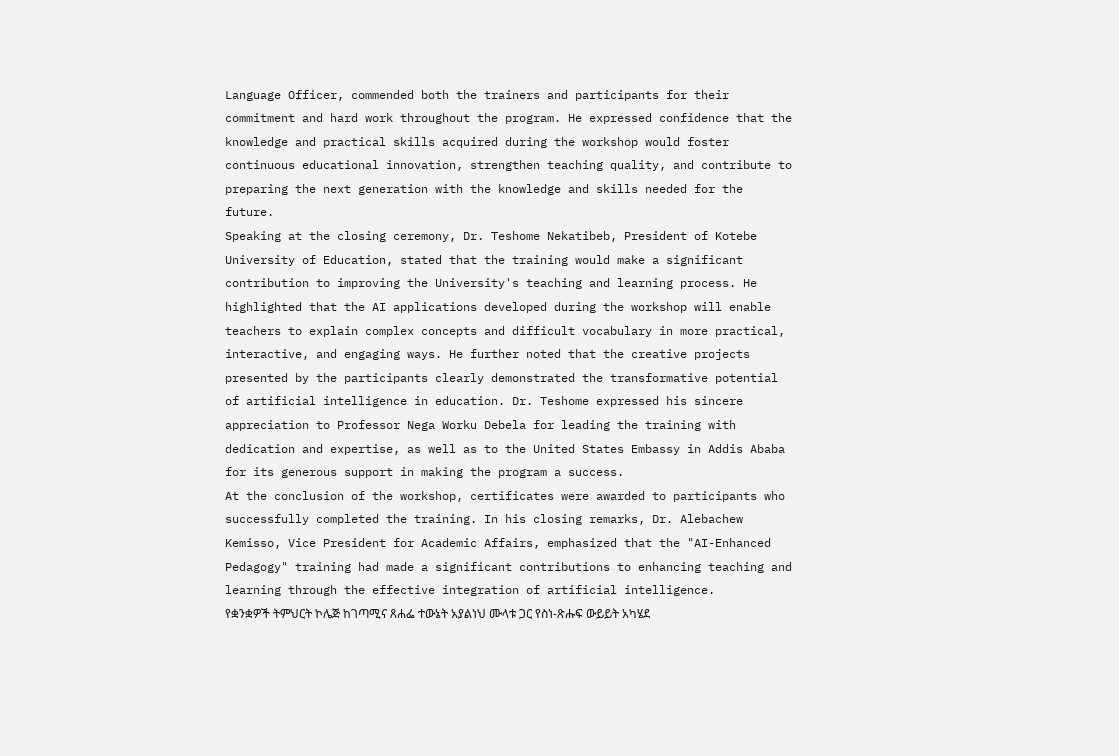Language Officer, commended both the trainers and participants for their commitment and hard work throughout the program. He expressed confidence that the knowledge and practical skills acquired during the workshop would foster continuous educational innovation, strengthen teaching quality, and contribute to preparing the next generation with the knowledge and skills needed for the future.
Speaking at the closing ceremony, Dr. Teshome Nekatibeb, President of Kotebe University of Education, stated that the training would make a significant contribution to improving the University's teaching and learning process. He highlighted that the AI applications developed during the workshop will enable teachers to explain complex concepts and difficult vocabulary in more practical, interactive, and engaging ways. He further noted that the creative projects presented by the participants clearly demonstrated the transformative potential of artificial intelligence in education. Dr. Teshome expressed his sincere appreciation to Professor Nega Worku Debela for leading the training with dedication and expertise, as well as to the United States Embassy in Addis Ababa for its generous support in making the program a success.
At the conclusion of the workshop, certificates were awarded to participants who successfully completed the training. In his closing remarks, Dr. Alebachew Kemisso, Vice President for Academic Affairs, emphasized that the "AI-Enhanced Pedagogy" training had made a significant contributions to enhancing teaching and learning through the effective integration of artificial intelligence.
የቋንቋዎች ትምህርት ኮሌጅ ከገጣሚና ጸሐፌ ተውኔት አያልነህ ሙላቱ ጋር የስነ-ጽሑፍ ውይይት አካሄደ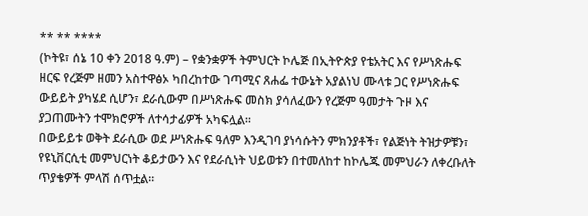** ** ****
(ኮትዩ፣ ሰኔ 10 ቀን 2018 ዓ.ም) – የቋንቋዎች ትምህርት ኮሌጅ በኢትዮጵያ የቴአትር እና የሥነጽሑፍ ዘርፍ የረጅም ዘመን አስተዋፅኦ ካበረከተው ገጣሚና ጸሐፌ ተውኔት አያልነህ ሙላቱ ጋር የሥነጽሑፍ ውይይት ያካሄደ ሲሆን፣ ደራሲውም በሥነጽሑፍ መስክ ያሳለፈውን የረጅም ዓመታት ጉዞ እና ያጋጠሙትን ተሞክሮዎች ለተሳታፊዎች አካፍሏል።
በውይይቱ ወቅት ደራሲው ወደ ሥነጽሑፍ ዓለም እንዲገባ ያነሳሱትን ምክንያቶች፣ የልጅነት ትዝታዎቹን፣ የዩኒቨርሲቲ መምህርነት ቆይታውን እና የደራሲነት ህይወቱን በተመለከተ ከኮሌጁ መምህራን ለቀረቡለት ጥያቄዎች ምላሽ ሰጥቷል።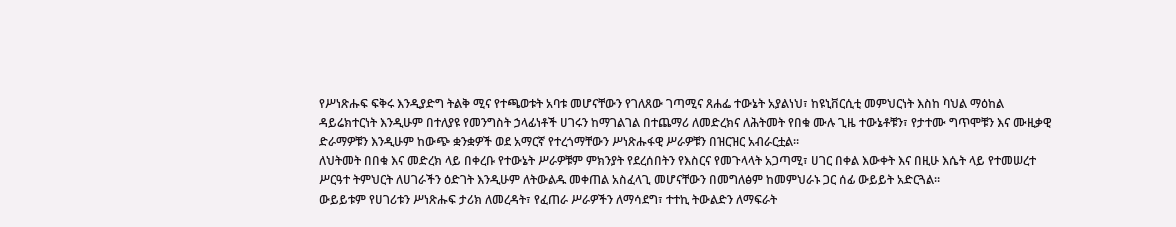የሥነጽሑፍ ፍቅሩ እንዲያድግ ትልቅ ሚና የተጫወቱት አባቱ መሆናቸውን የገለጸው ገጣሚና ጸሐፌ ተውኔት አያልነህ፣ ከዩኒቨርሲቲ መምህርነት እስከ ባህል ማዕከል ዳይሬክተርነት እንዲሁም በተለያዩ የመንግስት ኃላፊነቶች ሀገሩን ከማገልገል በተጨማሪ ለመድረክና ለሕትመት የበቁ ሙሉ ጊዜ ተውኔቶቹን፣ የታተሙ ግጥሞቹን እና ሙዚቃዊ ድራማዎቹን እንዲሁም ከውጭ ቋንቋዎች ወደ አማርኛ የተረጎማቸውን ሥነጽሑፋዊ ሥራዎቹን በዝርዝር አብራርቷል።
ለህትመት በበቁ እና መድረክ ላይ በቀረቡ የተውኔት ሥራዎቹም ምክንያት የደረሰበትን የእስርና የመጉላላት አጋጣሚ፣ ሀገር በቀል እውቀት እና በዚሁ እሴት ላይ የተመሠረተ ሥርዓተ ትምህርት ለሀገራችን ዕድገት እንዲሁም ለትውልዱ መቀጠል አስፈላጊ መሆናቸውን በመግለፅም ከመምህራኑ ጋር ሰፊ ውይይት አድርጓል።
ውይይቱም የሀገሪቱን ሥነጽሑፍ ታሪክ ለመረዳት፣ የፈጠራ ሥራዎችን ለማሳደግ፣ ተተኪ ትውልድን ለማፍራት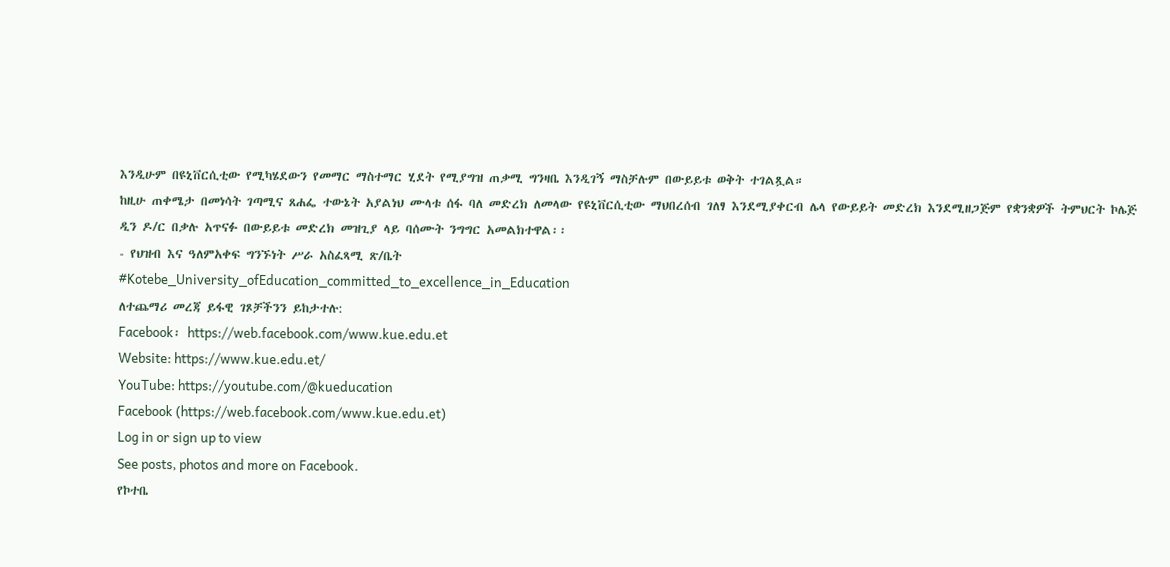እንዲሁም በዩኒቨርሲቲው የሚካሄደውን የመማር ማስተማር ሂደት የሚያግዝ ጠቃሚ ግንዛቤ እንዲገኝ ማስቻሉም በውይይቱ ወቅት ተገልጿል።
ከዚሁ ጠቀሜታ በመነሳት ገጣሚና ጸሐፌ ተውኔት አያልነህ ሙላቱ ሰፋ ባለ መድረክ ለመላው የዩኒቨርሲቲው ማህበረሰብ ገለፃ እንደሚያቀርብ ሌላ የውይይት መድረክ እንደሚዘጋጅም የቋንቋዎች ትምህርት ኮሌጅ ዲን ዶ/ር በቃሉ አጥናፉ በውይይቱ መድረክ መዝጊያ ላይ ባሰሙት ንግግር አመልክተዋል፡፡
- የህዝብ እና ዓለምአቀፍ ግንኙነት ሥራ አስፈጻሚ ጽ/ቤት
#Kotebe_University_ofEducation_committed_to_excellence_in_Education
ለተጨማሪ መረጃ ይፋዊ ገጾቻችንን ይከታተሉ:
Facebook፡ https://web.facebook.com/www.kue.edu.et
Website: https://www.kue.edu.et/
YouTube: https://youtube.com/@kueducation
Facebook (https://web.facebook.com/www.kue.edu.et)
Log in or sign up to view
See posts, photos and more on Facebook.
የኮተቤ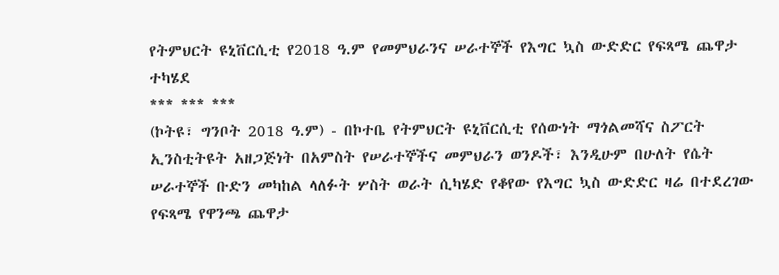የትምህርት ዩኒቨርሲቲ የ2018 ዓ.ም የመምህራንና ሠራተኞች የእግር ኳስ ውድድር የፍጻሜ ጨዋታ ተካሄደ
*** *** ***
(ኮትዩ፣ ግንቦት 2018 ዓ.ም) - በኮተቤ የትምህርት ዩኒቨርሲቲ የሰውነት ማጎልመሻና ስፖርት ኢንስቲትዩት አዘጋጅነት በአምስት የሠራተኞችና መምህራን ወንዶች፣ እንዲሁም በሁለት የሴት ሠራተኞች ቡድን መካከል ላለፉት ሦስት ወራት ሲካሄድ የቆየው የእግር ኳስ ውድድር ዛሬ በተደረገው የፍጻሜ የዋንጫ ጨዋታ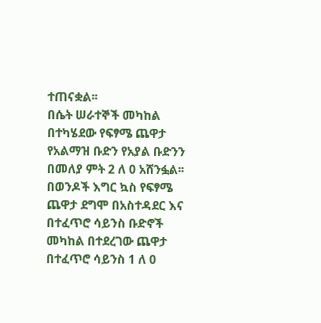ተጠናቋል፡፡
በሴት ሠራተኞች መካከል በተካሄደው የፍፃሜ ጨዋታ የአልማዝ ቡድን የአያል ቡድንን በመለያ ምት 2 ለ 0 አሸንፏል፡፡ በወንዶች እግር ኳስ የፍፃሜ ጨዋታ ደግሞ በአስተዳደር እና በተፈጥሮ ሳይንስ ቡድኖች መካከል በተደረገው ጨዋታ በተፈጥሮ ሳይንስ 1 ለ 0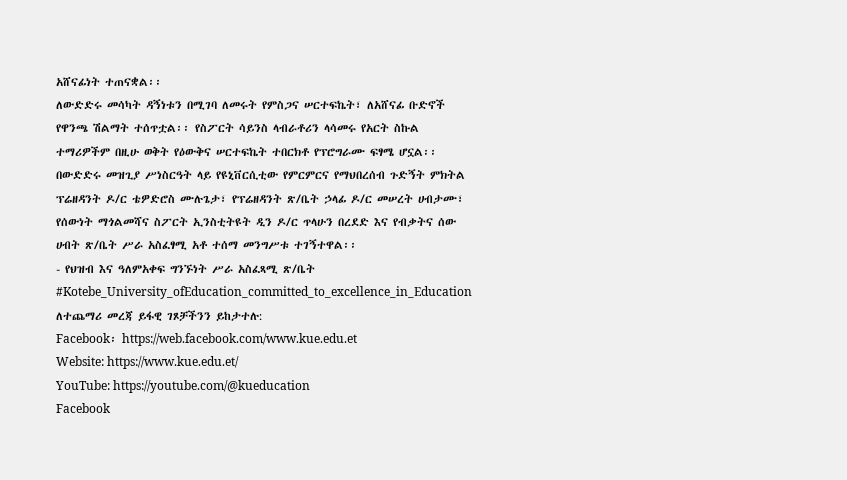አሸናፊነት ተጠናቋል፡፡
ለውድድሩ መሳካት ዳኝነቱን በሚገባ ለመሩት የምስጋና ሠርተፍኬት፣ ለአሸናፊ ቡድኖች የዋንጫ ሽልማት ተሰጥቷል፡፡ የስፖርት ሳይንስ ላብራቶሪን ላሳመሩ የአርት ስኩል ተማሪዎችም በዚሁ ወቅት የዕውቅና ሠርተፍኬት ተበርክቶ የፕሮግራሙ ፍፃሜ ሆኗል፡፡
በውድድሩ መዝጊያ ሥነስርዓት ላይ የዩኒቨርሲቲው የምርምርና የማህበረሰብ ጉድኝት ምክትል ፕሬዘዳንት ዶ/ር ቴዎድሮስ ሙሉጌታ፣ የፕሬዘዳንት ጽ/ቤት ኃላፊ ዶ/ር መሠረት ሀብታሙ፣ የሰውነት ማጎልመሻና ስፖርት ኢንስቲትዩት ዲን ዶ/ር ጥላሁን በረደድ እና የብቃትና ሰው ሀብት ጽ/ቤት ሥራ አስፈፃሚ አቶ ተሰማ መንግሥቱ ተገኝተዋል፡፡
- የህዝብ እና ዓለምአቀፍ ግንኙነት ሥራ አስፈጻሚ ጽ/ቤት
#Kotebe_University_ofEducation_committed_to_excellence_in_Education
ለተጨማሪ መረጃ ይፋዊ ገጾቻችንን ይከታተሉ:
Facebook፡ https://web.facebook.com/www.kue.edu.et
Website: https://www.kue.edu.et/
YouTube: https://youtube.com/@kueducation
Facebook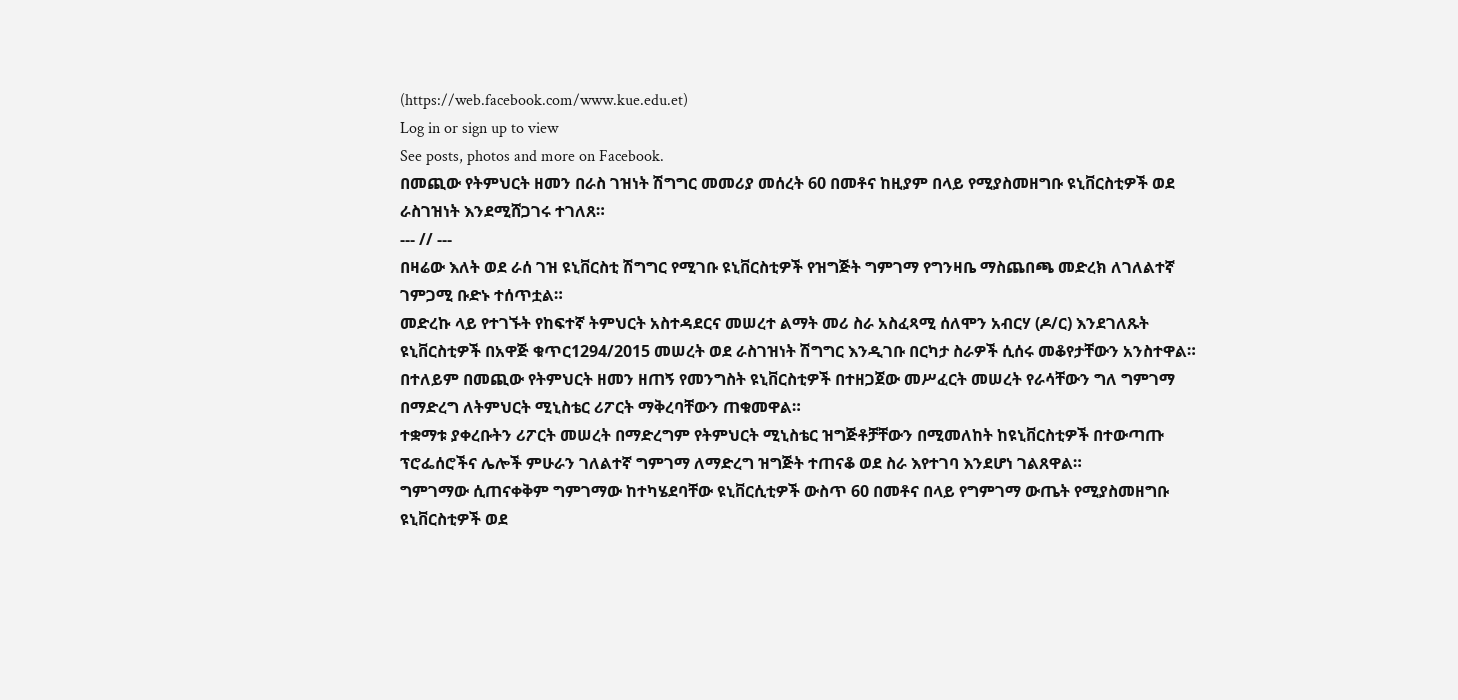(https://web.facebook.com/www.kue.edu.et)
Log in or sign up to view
See posts, photos and more on Facebook.
በመጪው የትምህርት ዘመን በራስ ገዝነት ሽግግር መመሪያ መሰረት 60 በመቶና ከዚያም በላይ የሚያስመዘግቡ ዩኒቨርስቲዎች ወደ ራስገዝነት እንደሚሸጋገሩ ተገለጸ።
--- // ---
በዛሬው እለት ወደ ራሰ ገዝ ዩኒቨርስቲ ሽግግር የሚገቡ ዩኒቨርስቲዎች የዝግጅት ግምገማ የግንዛቤ ማስጨበጫ መድረክ ለገለልተኛ ገምጋሚ ቡድኑ ተሰጥቷል።
መድረኩ ላይ የተገኙት የከፍተኛ ትምህርት አስተዳደርና መሠረተ ልማት መሪ ስራ አስፈጻሚ ሰለሞን አብርሃ (ዶ/ር) እንደገለጹት ዩኒቨርስቲዎች በአዋጅ ቁጥር1294/2015 መሠረት ወደ ራስገዝነት ሽግግር እንዲገቡ በርካታ ስራዎች ሲሰሩ መቆየታቸውን አንስተዋል።
በተለይም በመጪው የትምህርት ዘመን ዘጠኝ የመንግስት ዩኒቨርስቲዎች በተዘጋጀው መሥፈርት መሠረት የራሳቸውን ግለ ግምገማ በማድረግ ለትምህርት ሚኒስቴር ሪፖርት ማቅረባቸውን ጠቁመዋል።
ተቋማቱ ያቀረቡትን ሪፖርት መሠረት በማድረግም የትምህርት ሚኒስቴር ዝግጅቶቻቸውን በሚመለከት ከዩኒቨርስቲዎች በተውጣጡ ፕሮፌሰሮችና ሌሎች ምሁራን ገለልተኛ ግምገማ ለማድረግ ዝግጅት ተጠናቆ ወደ ስራ እየተገባ እንደሆነ ገልጸዋል።
ግምገማው ሲጠናቀቅም ግምገማው ከተካሄደባቸው ዩኒቨርሲቲዎች ውስጥ 60 በመቶና በላይ የግምገማ ውጤት የሚያስመዘግቡ ዩኒቨርስቲዎች ወደ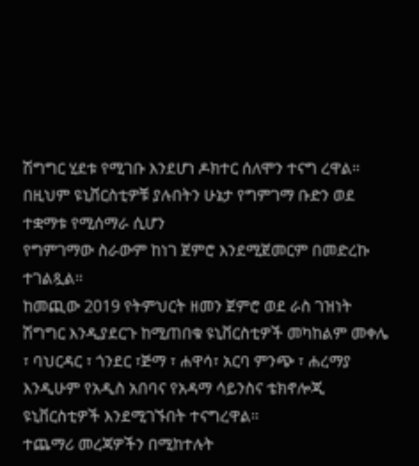ሽግግር ሂደቱ የሚገቡ እንደሆነ ዶክተር ሰለሞን ተናግ ረዋል።
በዚህም ዩኒቨርስቲዎቹ ያሉበትን ሁኔታ የግምገማ ቡድን ወደ ተቋማቱ የሚሰማራ ሲሆን
የግምገማው ስራውም ከነገ ጀምሮ እንደሚጀመርም በመድረኩ ተገልጿል።
ከመጪው 2019 የትምህርት ዘመን ጀምሮ ወደ ራስ ገዝነት ሽግግር እንዲያደርጉ ከሚጠበቁ ዩኒቨርስቲዎች መካከልም መቀሌ ፣ ባህርዳር ፣ ጎንደር ፣ጅማ ፣ ሐዋሳ፣ አርባ ምንጭ ፣ ሐረማያ እንዲሁም የአዲስ አበባና የአዳማ ሳይንስና ቴክኖሎጂ ዩኒቨርስቲዎች እንደሚገኙበት ተናግረዋል።
ተጨማሪ መረጃዎችን በሚከተሉት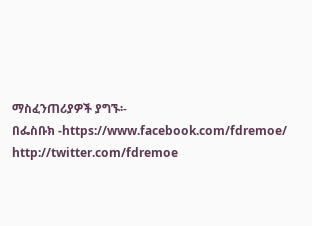ማስፈንጠሪያዎች ያግኙ፡-
በፌስቡክ -https://www.facebook.com/fdremoe/ http://twitter.com/fdremoe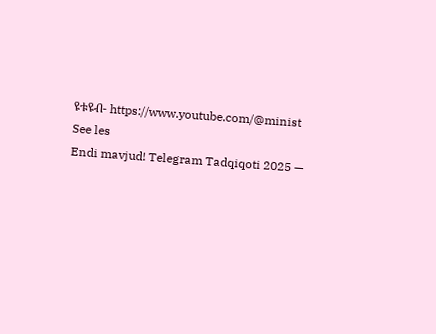ዩቱዩብ- https://www.youtube.com/@minist
See les
Endi mavjud! Telegram Tadqiqoti 2025 —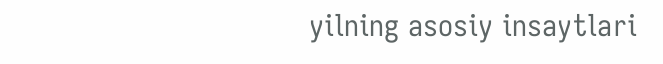yilning asosiy insaytlari